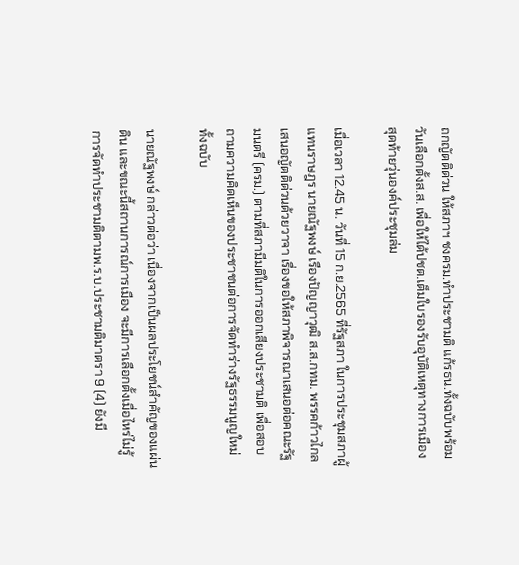ถกญัตติด่วน ให้สภาฯ ชงครม.ทำประชามติ แก้รธน.ทั้งฉบับพร้อมวันเลือกตั้งส.ส. เพื่อให้ได้ปชต.เต็มใบรองรับอุบัติเหตุทางการเมือง สุดท้ายวุ่นองค์ประชุมล่ม

เมื่อเวลา 12.45 น. วันที่ 15 ก.ย.2565 ที่รัฐสภา ในการประชุมสภาผู้แทนราษฎร นายณัฐพงษ์ เรืองปัญญาวุฒิ ส.ส.กทม. พรรคก้าวไกล เสนอญัตติด่วนด้วยวาจา เรื่องขอให้สภาพิจารณาเสนอต่อคณะรัฐมนตรี (ครม.) ตามที่สภามีมติในการออกเสียงประชามติ เพื่อสอบถามความคิดเห็นของประชาชนต่อการจัดทำร่างรัฐธรรมนูญใหม่ทั้งฉบับ

นายณัฐพงษ์ กล่าวต่อว่า เนื่องจากเป็นผลประโยชน์สำคัญของแผ่นดิน และขณะนี้สถานการณ์การเมือง จะมีการเลือกตั้งเมื่อไหร่ไม่รู้ การจัดทำประชามติตามพ.ร.บ.ประชามติมาตรา 9 (4) ยังมี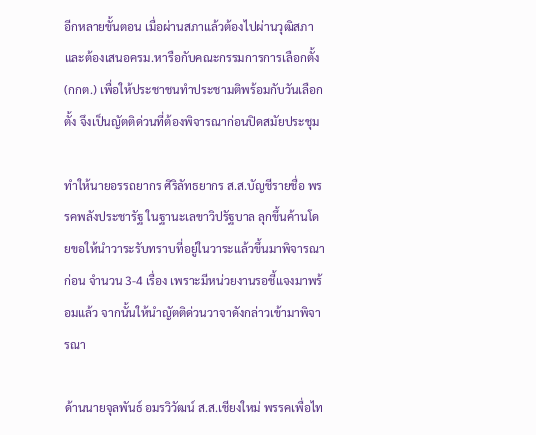อีกหลายขั้นตอน เมื่อผ่านสภาแล้วต้องไปผ่านวุฒิสภา และต้องเสนอครม.หารือกับคณะกรรมการการเลือกตั้ง (กกต.) เพื่อให้ประชาชนทำประชามติพร้อมกับวันเลือกตั้ง จึงเป็นญัตติด่วนที่ต้องพิจารณาก่อนปิดสมัยประชุม

ทำให้นายอรรถยากร ศิริลัทธยากร ส.ส.บัญชีรายชื่อ พรรคพลังประชารัฐ ในฐานะเลขาวิปรัฐบาล ลุกขึ้นค้านโดยขอให้นำวาระรับทราบที่อยู่ในวาระแล้วขึ้นมาพิจารณาก่อน จำนวน 3-4 เรื่อง เพราะมีหน่วยงานรอชี้แจงมาพร้อมแล้ว จากนั้นให้นำญัตติด่วนวาจาดังกล่าวเข้ามาพิจารณา

ด้านนายจุลพันธ์ อมรวิวัฒน์ ส.ส.เชียงใหม่ พรรคเพื่อไท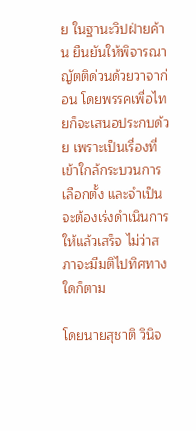ย ในฐานะวิปฝ่ายค้าน ยืนยันให้พิจารณาญัตติด่วนด้วยวาจาก่อน โดยพรรคเพื่อไทยก็จะเสนอประกบด้วย เพราะเป็นเรื่องที่เข้าใกล้กระบวนการเลือกตั้ง และจำเป็นจะต้องเร่งดำเนินการให้แล้วเสร็จ ไม่ว่าสภาจะมีมติไปทิศทางใดก็ตาม

โดยนายสุชาติ วินิจ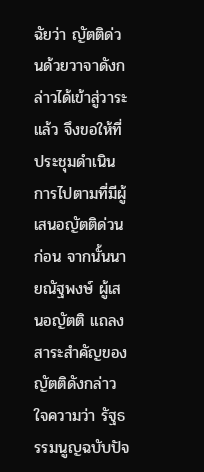ฉัยว่า ญัตติด่วนด้วยวาจาดังกล่าวได้เข้าสู่วาระแล้ว จึงขอให้ที่ประชุมดำเนินการไปตามที่มีผู้เสนอญัตติด่วนก่อน จากนั้นนายณัฐพงษ์ ผู้เสนอญัตติ แถลงสาระสำคัญของญัตติดังกล่าว ใจความว่า รัฐธรรมนูญฉบับปัจ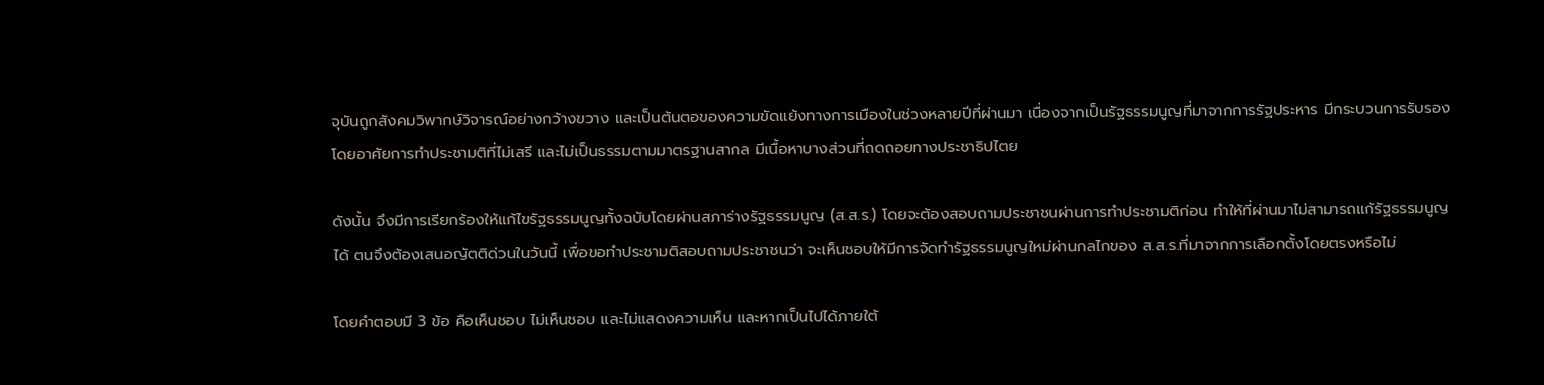จุบันถูกสังคมวิพากษ์วิจารณ์อย่างกว้างขวาง และเป็นต้นตอของความขัดแย้งทางการเมืองในช่วงหลายปีที่ผ่านมา เนื่องจากเป็นรัฐธรรมนูญที่มาจากการรัฐประหาร มีกระบวนการรับรองโดยอาศัยการทำประชามติที่ไม่เสรี และไม่เป็นธรรมตามมาตรฐานสากล มีเนื้อหาบางส่วนที่ถดถอยทางประชาธิปไตย

ดังนั้น จึงมีการเรียกร้องให้แก้ไขรัฐธรรมนูญทั้งฉบับโดยผ่านสภาร่างรัฐธรรมนูญ (ส.ส.ร.) โดยจะต้องสอบถามประชาชนผ่านการทำประชามติก่อน ทำให้ที่ผ่านมาไม่สามารถแก้รัฐธรรมนูญได้ ตนจึงต้องเสนอญัตติด่วนในวันนี้ เพื่อขอทำประชามติสอบถามประชาชนว่า จะเห็นชอบให้มีการจัดทำรัฐธรรมนูญใหม่ผ่านกลไกของ ส.ส.ร.ที่มาจากการเลือกตั้งโดยตรงหรือไม่

โดยคำตอบมี 3 ข้อ คือเห็นชอบ ไม่เห็นชอบ และไม่แสดงความเห็น และหากเป็นไปได้ภายใต้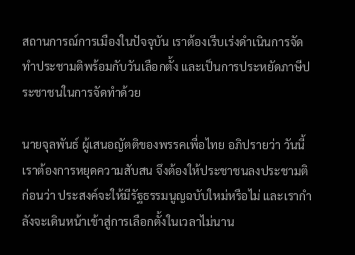สถานการณ์การเมืองในปัจจุบัน เราต้องเรีบเร่งดำเนินการจัดทำประชามติพร้อมกับวันเลือกตั้ง และเป็นการประหยัดภาษีประชาชนในการจัดทำด้วย

นายจุลพันธ์ ผู้เสนอญัตติของพรรคเพื่อไทย อภิปรายว่า วันนี้เราต้องการหยุดความสับสน จึงต้องให้ประชาชนลงประชามติก่อนว่า ประสงค์จะให้มีรัฐธรรมนูญฉบับใหม่หรือไม่ และเรากำลังจะเดินหน้าเข้าสู่การเลือกตั้งในเวลาไม่นาน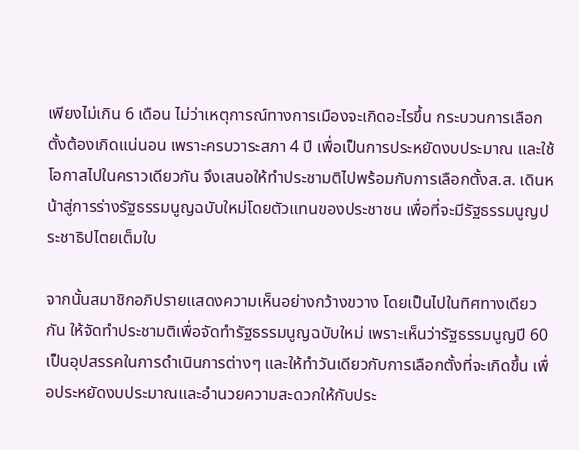เพียงไม่เกิน 6 เดือน ไม่ว่าเหตุการณ์ทางการเมืองจะเกิดอะไรขึ้น กระบวนการเลือกตั้งต้องเกิดแน่นอน เพราะครบวาระสภา 4 ปี เพื่อเป็นการประหยัดงบประมาณ และใช้โอกาสไปในคราวเดียวกัน จึงเสนอให้ทำประชามติไปพร้อมกับการเลือกตั้งส.ส. เดินหน้าสู่การร่างรัฐธรรมนูญฉบับใหม่โดยตัวแทนของประชาชน เพื่อที่จะมีรัฐธรรมนูญประชาธิปไตยเต็มใบ

จากนั้นสมาชิกอภิปรายแสดงความเห็นอย่างกว้างขวาง โดยเป็นไปในทิศทางเดียวกัน ให้จัดทำประชามติเพื่อจัดทำรัฐธรรมนูญฉบับใหม่ เพราะเห็นว่ารัฐธรรมนูญปี 60 เป็นอุปสรรคในการดำเนินการต่างๆ และให้ทำวันเดียวกับการเลือกตั้งที่จะเกิดขึ้น เพื่อประหยัดงบประมาณและอำนวยความสะดวกให้กับประ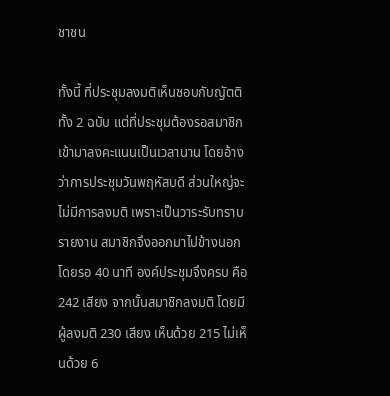ชาชน

ทั้งนี้ ที่ประชุมลงมติเห็นชอบกับญัตติทั้ง 2 ฉบับ แต่ที่ประชุมต้องรอสมาชิกเข้ามาลงคะแนนเป็นเวลานาน โดยอ้างว่าการประชุมวันพฤหัสบดี ส่วนใหญ่จะไม่มีการลงมติ เพราะเป็นวาระรับทราบรายงาน สมาชิกจึงออกมาไปข้างนอก โดยรอ 40 นาที องค์ประชุมจึงครบ คือ 242 เสียง จากนั้นสมาชิกลงมติ โดยมีผู้ลงมติ 230 เสียง เห็นด้วย 215 ไม่เห็นด้วย 6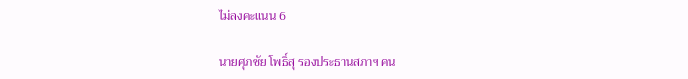ไม่ลงคะแนน 6

นายศุภชัย โพธิ์สุ รองประธานสภาฯ คน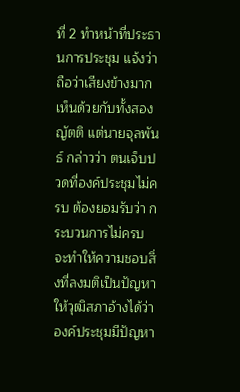ที่ 2 ทำหน้าที่ประธานการประชุม แจ้งว่า ถือว่าเสียงข้างมากเห็นด้วยกับทั้งสองญัตติ แต่นายจุลพันธ์ กล่าวว่า ตนเจ็บปวดที่องค์ประชุมไม่ครบ ต้องยอมรับว่า กระบวนการไม่ครบ จะทำให้ความชอบสิ่งที่ลงมติเป็นปัญหาให้วุฒิสภาอ้างได้ว่า องค์ประชุมมีปัญหา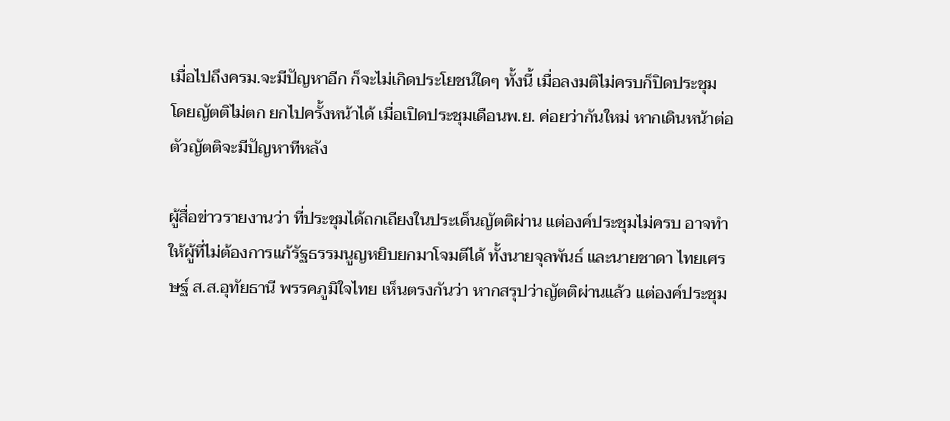เมื่อไปถึงครม.จะมีปัญหาอีก ก็จะไม่เกิดประโยชน์ใดๆ ทั้งนี้ เมื่อลงมติไม่ครบก็ปิดประชุม โดยญัตติไม่ตก ยกไปครั้งหน้าได้ เมื่อเปิดประชุมเดือนพ.ย. ค่อยว่ากันใหม่ หากเดินหน้าต่อตัวญัตติจะมีปัญหาทีหลัง

ผู้สื่อข่าวรายงานว่า ที่ประชุมได้ถกเถียงในประเด็นญัตติผ่าน แต่องค์ประชุมไม่ครบ อาจทำให้ผู้ที่ไม่ต้องการแก้รัฐธรรมนูญหยิบยกมาโจมตีได้ ทั้งนายจุลพันธ์ และนายชาดา ไทยเศรษฐ์ ส.ส.อุทัยธานี พรรคภูมิใจไทย เห็นตรงกันว่า หากสรุปว่าญัตติผ่านแล้ว แต่องค์ประชุม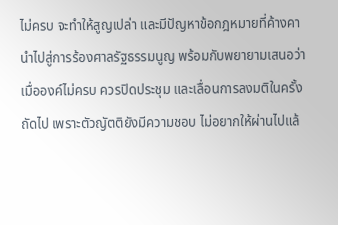ไม่ครบ จะทำให้สูญเปล่า และมีปัญหาข้อกฎหมายที่ค้างคา นำไปสู่การร้องศาลรัฐธรรมนูญ พร้อมกับพยายามเสนอว่า เมื่อองค์ไม่ครบ ควรปิดประชุม และเลื่อนการลงมติในครั้งถัดไป เพราะตัวญัตติยังมีความชอบ ไม่อยากให้ผ่านไปแล้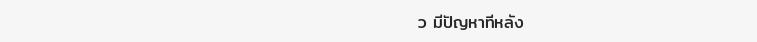ว มีปัญหาทีหลัง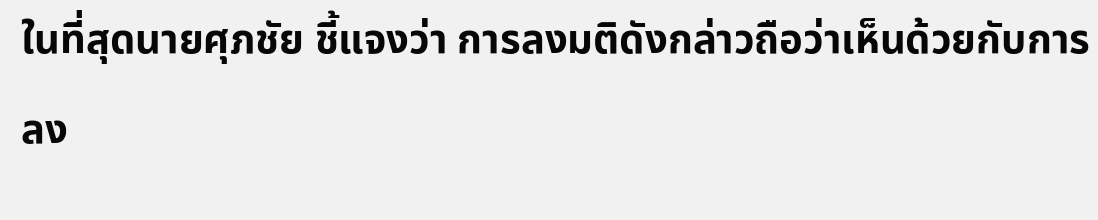ในที่สุดนายศุภชัย ชี้แจงว่า การลงมติดังกล่าวถือว่าเห็นด้วยกับการลง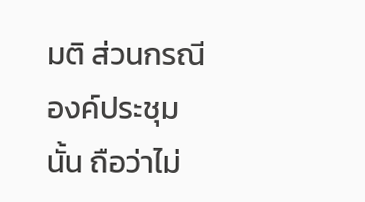มติ ส่วนกรณีองค์ประชุมนั้น ถือว่าไม่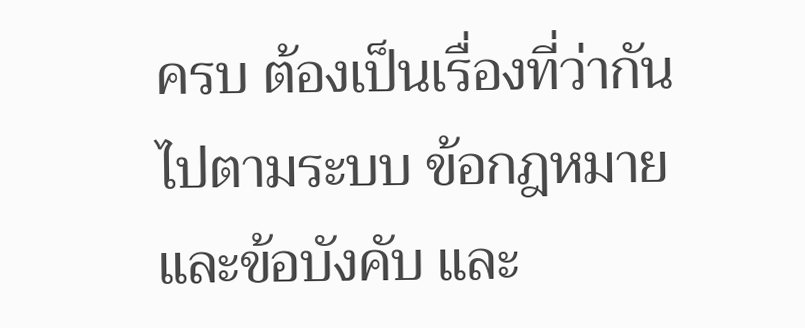ครบ ต้องเป็นเรื่องที่ว่ากันไปตามระบบ ข้อกฎหมายและข้อบังคับ และ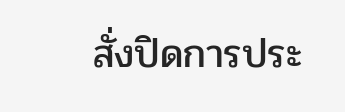สั่งปิดการประ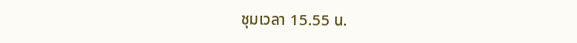ชุมเวลา 15.55 น.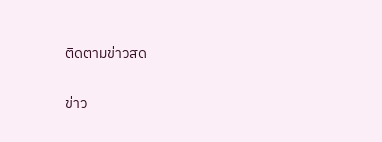ติดตามข่าวสด

ข่าว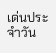เด่นประจำวัน